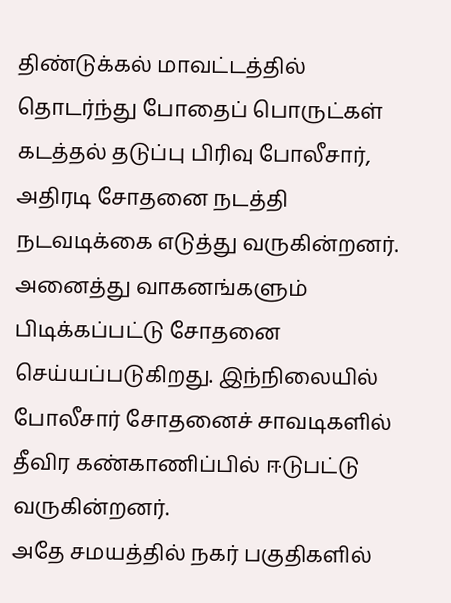திண்டுக்கல் மாவட்டத்தில் தொடர்ந்து போதைப் பொருட்கள் கடத்தல் தடுப்பு பிரிவு போலீசார், அதிரடி சோதனை நடத்தி நடவடிக்கை எடுத்து வருகின்றனர். அனைத்து வாகனங்களும் பிடிக்கப்பட்டு சோதனை செய்யப்படுகிறது. இந்நிலையில் போலீசார் சோதனைச் சாவடிகளில் தீவிர கண்காணிப்பில் ஈடுபட்டு வருகின்றனர்.
அதே சமயத்தில் நகர் பகுதிகளில்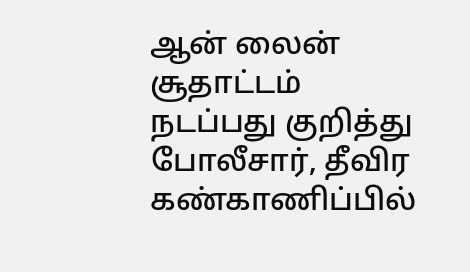ஆன் லைன் சூதாட்டம் நடப்பது குறித்து போலீசார், தீவிர கண்காணிப்பில்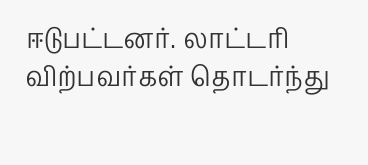ஈடுபட்டனர். லாட்டரி விற்பவர்கள் தொடர்ந்து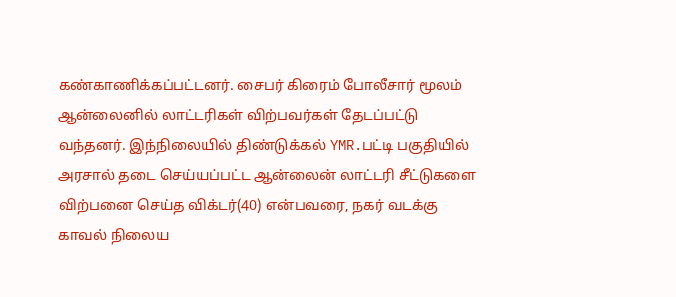கண்காணிக்கப்பட்டனர். சைபர் கிரைம் போலீசார் மூலம் ஆன்லைனில் லாட்டரிகள் விற்பவர்கள் தேடப்பட்டு வந்தனர். இந்நிலையில் திண்டுக்கல் YMR.பட்டி பகுதியில் அரசால் தடை செய்யப்பட்ட ஆன்லைன் லாட்டரி சீட்டுகளை விற்பனை செய்த விக்டர்(40) என்பவரை, நகர் வடக்கு காவல் நிலைய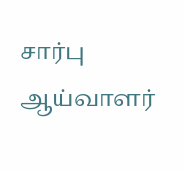சார்பு ஆய்வாளர்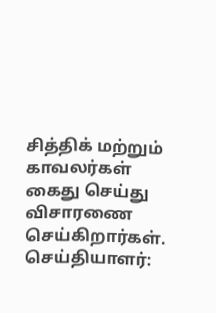சித்திக் மற்றும் காவலர்கள் கைது செய்து விசாரணை செய்கிறார்கள்.
செய்தியாளர்: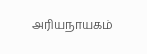அரியநாயகம்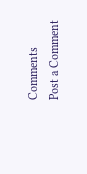Comments
Post a Comment